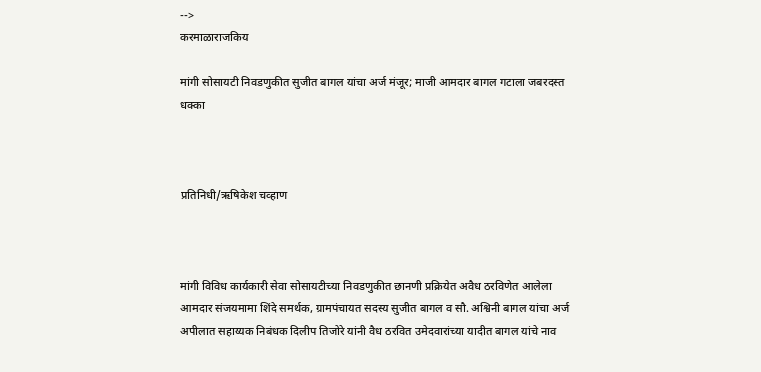-->
करमाळाराजकिय

मांगी सोसायटी निवडणुकीत सुजीत बागल यांचा अर्ज मंजूर; माजी आमदार बागल गटाला जबरदस्त धक्का



प्रतिनिधी/ऋषिकेश चव्हाण



मांगी विविध कार्यकारी सेवा सोसायटीच्या निवडणुकीत छानणी प्रक्रियेत अवैध ठरविणेत आलेला आमदार संजयमामा शिंदे समर्थक, ग्रामपंचायत सदस्य सुजीत बागल व सौ. अश्विनी बागल यांचा अर्ज अपीलात सहाय्यक निबंधक दिलीप तिजोरे यांनी वैध ठरवित उमेदवारांच्या यादीत बागल यांचे नाव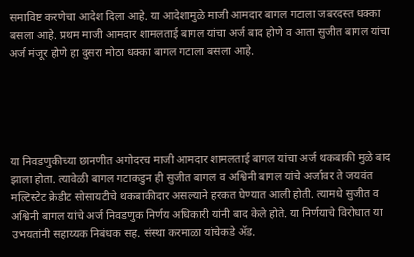समाविष्ट करणेचा आदेश दिला आहे. या आदेशामुळे माजी आमदार बागल गटाला जबरदस्त धक्का बसला आहे. प्रथम माजी आमदार शामलताई बागल यांचा अर्ज बाद होणे व आता सुजीत बागल यांचा अर्ज मंजूर होणे हा दुसरा मोठा धक्का बागल गटाला बसला आहे.





या निवडणुकीच्या छानणीत अगोदरच माजी आमदार शामलताई बागल यांचा अर्ज थकबाकी मुळे बाद झाला होता. त्यावेळी बागल गटाकडुन ही सुजीत बागल व अश्विनी बागल यांचे अर्जावर ते जयवंत मल्टिस्टेट क्रेडीट सोसायटीचे थकबाकीदार असल्याने हरकत घेण्यात आली होती. त्यामधे सुजीत व अश्विनी बागल यांचे अर्ज निवडणुक निर्णय अधिकारी यांनी बाद केले होते. या निर्णयाचे विरोधात या उभयतांनी सहाय्यक निबंधक सह. संस्था करमाळा यांचेकडे ॲड.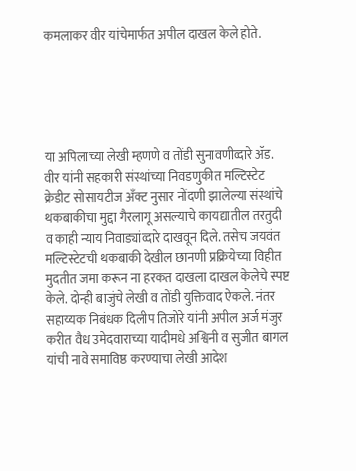कमलाकर वीर यांचेमार्फत अपील दाखल केले होते.





या अपिलाच्या लेखी म्हणणे व तोंडी सुनावणीव्दारे ॲड. वीर यांनी सहकारी संस्थांच्या निवडणुकीत मल्टिस्टेट क्रेडीट सोसायटीज अँक्ट नुसार नोंदणी झालेल्या संस्थांचे थकबाकीचा मुद्दा गैरलागू असल्याचे कायद्यातील तरतुदी व काही न्याय निवाड्यांव्दारे दाखवून दिले. तसेच जयवंत मल्टिस्टेटची थकबाकी देखील छानणी प्रक्रियेच्या विहीत मुदतीत जमा करून ना हरकत दाखला दाखल केलेचे स्पष्ट केले. दोन्ही बाजुंचे लेखी व तोंडी युक्तिवाद ऐकले. नंतर सहाय्यक निबंधक दिलीप तिजोरे यांनी अपील अर्ज मंजुर करीत वैध उमेदवाराच्या यादीमधे अश्विनी व सुजीत बागल यांची नावे समाविष्ठ करण्याचा लेखी आदेश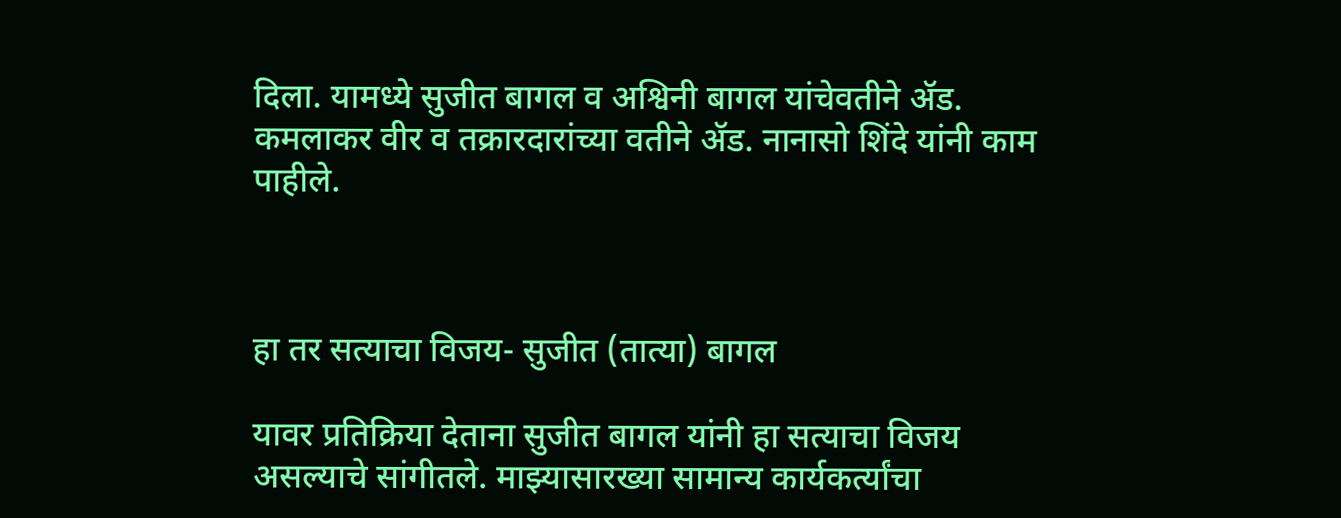दिला. यामध्ये सुजीत बागल व अश्विनी बागल यांचेवतीने ॲड. कमलाकर वीर व तक्रारदारांच्या वतीने ॲड. नानासो शिंदे यांनी काम पाहीले.



हा तर सत्याचा विजय- सुजीत (तात्या) बागल

यावर प्रतिक्रिया देताना सुजीत बागल यांनी हा सत्याचा विजय असल्याचे सांगीतले. माझ्यासारख्या सामान्य कार्यकर्त्यांचा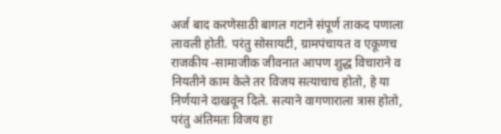अर्ज बाद करणेसाठी बागल गटाने संपूर्ण ताकद पणाला लावली होती. परंतु सोसायटी, ग्रामपंचायत व एकूणच राजकीय -सामाजीक जीवनात आपण शुद्ध विचाराने व नियतीने काम केले तर विजय सत्याचाच होतो, हे या निर्णयाने दाखवून दिले. सत्याने वागणाराला त्रास होतो, परंतु अंतिमतः विजय हा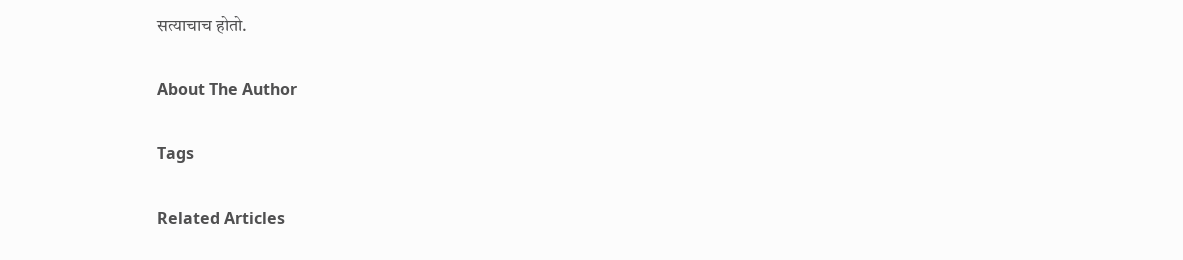सत्याचाच होतो.

About The Author

Tags

Related Articles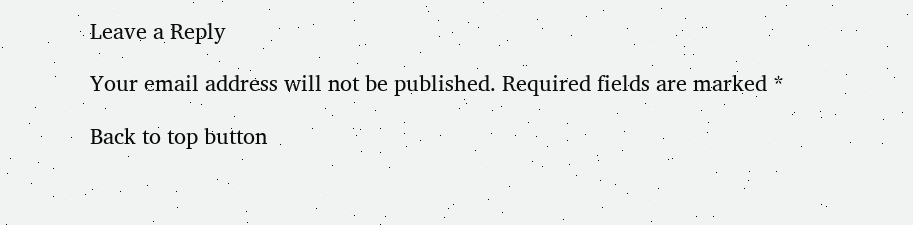Leave a Reply

Your email address will not be published. Required fields are marked *

Back to top button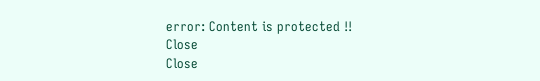error: Content is protected !!
Close
Close